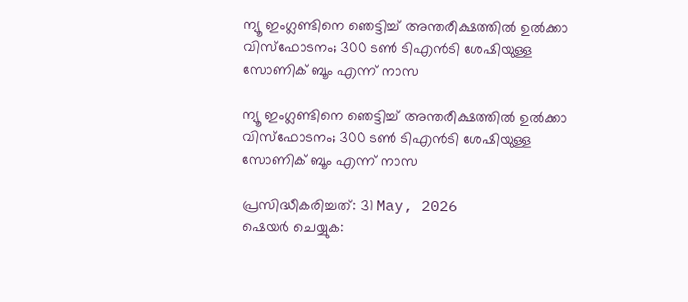ന്യൂ ഇംഗ്ലണ്ടിനെ ഞെട്ടിച്ച് അന്തരീക്ഷത്തില്‍ ഉല്‍ക്കാ വിസ്‌ഫോടനം; 300 ടണ്‍ ടിഎന്‍ടി ശേഷിയുള്ള സോണിക് ബൂം എന്ന് നാസ

ന്യൂ ഇംഗ്ലണ്ടിനെ ഞെട്ടിച്ച് അന്തരീക്ഷത്തില്‍ ഉല്‍ക്കാ വിസ്‌ഫോടനം; 300 ടണ്‍ ടിഎന്‍ടി ശേഷിയുള്ള സോണിക് ബൂം എന്ന് നാസ

പ്രസിദ്ധീകരിച്ചത്: 31 May, 2026
ഷെയർ ചെയ്യുക: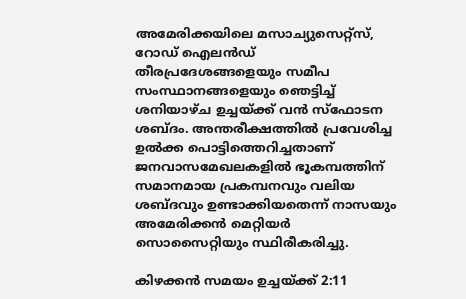അമേരിക്കയിലെ മസാച്യുസെറ്റ്‌സ്, റോഡ് ഐലന്‍ഡ് തീരപ്രദേശങ്ങളെയും സമീപ സംസ്ഥാനങ്ങളെയും ഞെട്ടിച്ച് ശനിയാഴ്ച ഉച്ചയ്ക്ക് വന്‍ സ്‌ഫോടന ശബ്ദം. അന്തരീക്ഷത്തില്‍ പ്രവേശിച്ച ഉല്‍ക്ക പൊട്ടിത്തെറിച്ചതാണ് ജനവാസമേഖലകളില്‍ ഭൂകമ്പത്തിന് സമാനമായ പ്രകമ്പനവും വലിയ ശബ്ദവും ഉണ്ടാക്കിയതെന്ന് നാസയും അമേരിക്കന്‍ മെറ്റിയര്‍ സൊസൈറ്റിയും സ്ഥിരീകരിച്ചു.

കിഴക്കന്‍ സമയം ഉച്ചയ്ക്ക് 2:11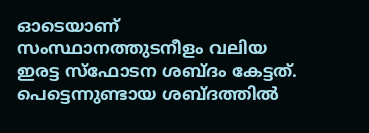ഓടെയാണ് സംസ്ഥാനത്തുടനീളം വലിയ ഇരട്ട സ്‌ഫോടന ശബ്ദം കേട്ടത്. പെട്ടെന്നുണ്ടായ ശബ്ദത്തില്‍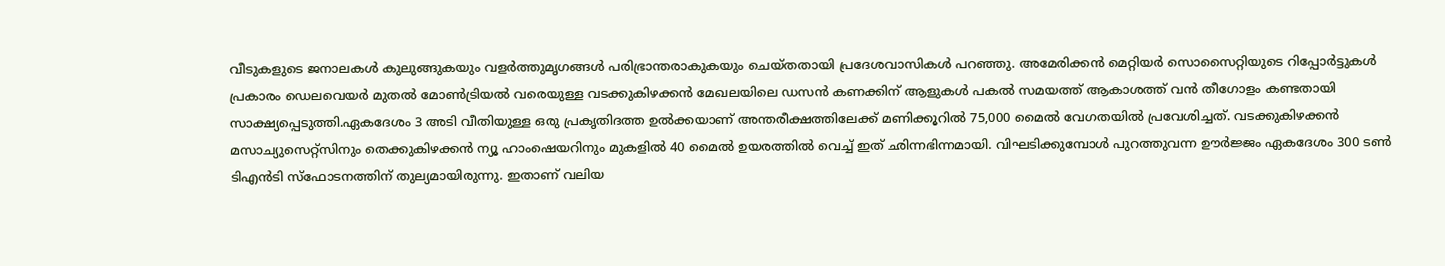വീടുകളുടെ ജനാലകള്‍ കുലുങ്ങുകയും വളര്‍ത്തുമൃഗങ്ങള്‍ പരിഭ്രാന്തരാകുകയും ചെയ്തതായി പ്രദേശവാസികള്‍ പറഞ്ഞു. അമേരിക്കന്‍ മെറ്റിയര്‍ സൊസൈറ്റിയുടെ റിപ്പോര്‍ട്ടുകള്‍ പ്രകാരം ഡെലവെയര്‍ മുതല്‍ മോണ്‍ട്രിയല്‍ വരെയുള്ള വടക്കുകിഴക്കന്‍ മേഖലയിലെ ഡസന്‍ കണക്കിന് ആളുകള്‍ പകല്‍ സമയത്ത് ആകാശത്ത് വന്‍ തീഗോളം കണ്ടതായി സാക്ഷ്യപ്പെടുത്തി.ഏകദേശം 3 അടി വീതിയുള്ള ഒരു പ്രകൃതിദത്ത ഉല്‍ക്കയാണ് അന്തരീക്ഷത്തിലേക്ക് മണിക്കൂറില്‍ 75,000 മൈല്‍ വേഗതയില്‍ പ്രവേശിച്ചത്. വടക്കുകിഴക്കന്‍ മസാച്യുസെറ്റ്സിനും തെക്കുകിഴക്കന്‍ ന്യൂ ഹാംഷെയറിനും മുകളില്‍ 40 മൈല്‍ ഉയരത്തില്‍ വെച്ച് ഇത് ഛിന്നഭിന്നമായി. വിഘടിക്കുമ്പോള്‍ പുറത്തുവന്ന ഊര്‍ജ്ജം ഏകദേശം 300 ടണ്‍ ടിഎന്‍ടി സ്‌ഫോടനത്തിന് തുല്യമായിരുന്നു. ഇതാണ് വലിയ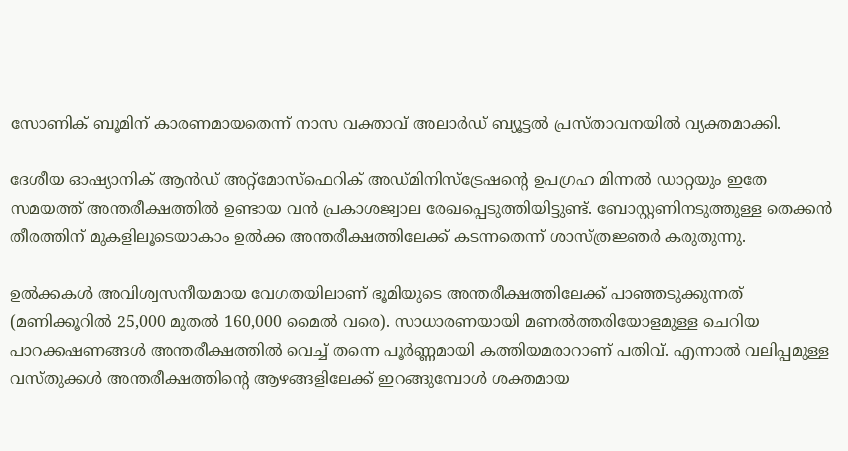സോണിക് ബൂമിന് കാരണമായതെന്ന് നാസ വക്താവ് അലാര്‍ഡ് ബ്യൂട്ടല്‍ പ്രസ്താവനയില്‍ വ്യക്തമാക്കി.

ദേശീയ ഓഷ്യാനിക് ആന്‍ഡ് അറ്റ്‌മോസ്‌ഫെറിക് അഡ്മിനിസ്‌ട്രേഷന്റെ ഉപഗ്രഹ മിന്നല്‍ ഡാറ്റയും ഇതേ സമയത്ത് അന്തരീക്ഷത്തില്‍ ഉണ്ടായ വന്‍ പ്രകാശജ്വാല രേഖപ്പെടുത്തിയിട്ടുണ്ട്. ബോസ്റ്റണിനടുത്തുള്ള തെക്കന്‍ തീരത്തിന് മുകളിലൂടെയാകാം ഉല്‍ക്ക അന്തരീക്ഷത്തിലേക്ക് കടന്നതെന്ന് ശാസ്ത്രജ്ഞര്‍ കരുതുന്നു.

ഉല്‍ക്കകള്‍ അവിശ്വസനീയമായ വേഗതയിലാണ് ഭൂമിയുടെ അന്തരീക്ഷത്തിലേക്ക് പാഞ്ഞടുക്കുന്നത് (മണിക്കൂറില്‍ 25,000 മുതല്‍ 160,000 മൈല്‍ വരെ). സാധാരണയായി മണല്‍ത്തരിയോളമുള്ള ചെറിയ പാറക്കഷണങ്ങള്‍ അന്തരീക്ഷത്തില്‍ വെച്ച് തന്നെ പൂര്‍ണ്ണമായി കത്തിയമരാറാണ് പതിവ്. എന്നാല്‍ വലിപ്പമുള്ള വസ്തുക്കള്‍ അന്തരീക്ഷത്തിന്റെ ആഴങ്ങളിലേക്ക് ഇറങ്ങുമ്പോള്‍ ശക്തമായ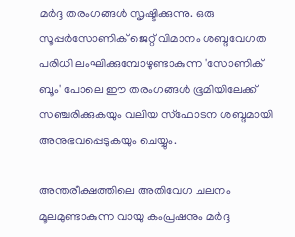മര്‍ദ്ദ തരംഗങ്ങള്‍ സൃഷ്ടിക്കുന്നു. ഒരു സൂപ്പര്‍സോണിക് ജെറ്റ് വിമാനം ശബ്ദവേഗത പരിധി ലംഘിക്കുമ്പോഴുണ്ടാകുന്ന 'സോണിക് ബൂം' പോലെ ഈ തരംഗങ്ങള്‍ ഭൂമിയിലേക്ക് സഞ്ചരിക്കുകയും വലിയ സ്‌ഫോടന ശബ്ദമായി അനുഭവപ്പെടുകയും ചെയ്യും.

അന്തരീക്ഷത്തിലെ അതിവേഗ ചലനം മൂലമുണ്ടാകുന്ന വായു കംപ്രഷനും മര്‍ദ്ദ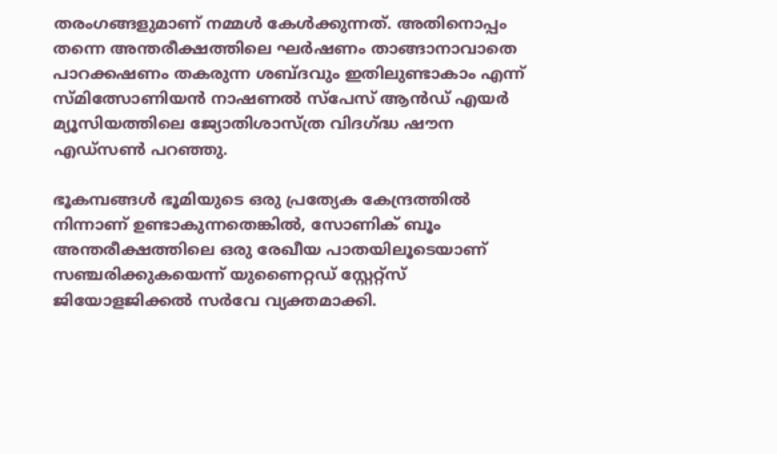തരംഗങ്ങളുമാണ് നമ്മള്‍ കേള്‍ക്കുന്നത്. അതിനൊപ്പം തന്നെ അന്തരീക്ഷത്തിലെ ഘര്‍ഷണം താങ്ങാനാവാതെ പാറക്കഷണം തകരുന്ന ശബ്ദവും ഇതിലുണ്ടാകാം എന്ന് സ്മിത്സോണിയന്‍ നാഷണല്‍ സ്പേസ് ആന്‍ഡ് എയര്‍ മ്യൂസിയത്തിലെ ജ്യോതിശാസ്ത്ര വിദഗ്ദ്ധ ഷൗന എഡ്സണ്‍ പറഞ്ഞു.

ഭൂകമ്പങ്ങള്‍ ഭൂമിയുടെ ഒരു പ്രത്യേക കേന്ദ്രത്തില്‍ നിന്നാണ് ഉണ്ടാകുന്നതെങ്കില്‍, സോണിക് ബൂം അന്തരീക്ഷത്തിലെ ഒരു രേഖീയ പാതയിലൂടെയാണ് സഞ്ചരിക്കുകയെന്ന് യുണൈറ്റഡ് സ്റ്റേറ്റ്‌സ് ജിയോളജിക്കല്‍ സര്‍വേ വ്യക്തമാക്കി.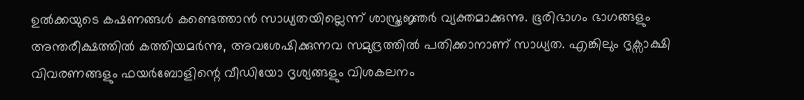ഉല്‍ക്കയുടെ കഷണങ്ങള്‍ കണ്ടെത്താന്‍ സാധ്യതയില്ലെന്ന് ശാസ്ത്രജ്ഞര്‍ വ്യക്തമാക്കുന്നു. ഭൂരിഭാഗം ഭാഗങ്ങളും അന്തരീക്ഷത്തില്‍ കത്തിയമര്‍ന്നു, അവശേഷിക്കുന്നവ സമുദ്രത്തില്‍ പതിക്കാനാണ് സാധ്യത. എങ്കിലും ദൃക്സാക്ഷി വിവരണങ്ങളും ഫയര്‍ബോളിന്റെ വീഡിയോ ദൃശ്യങ്ങളും വിശകലനം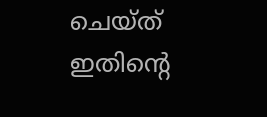ചെയ്ത് ഇതിന്റെ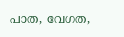പാത, വേഗത,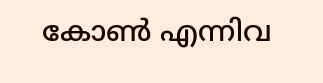കോണ്‍ എന്നിവ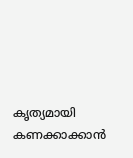കൃത്യമായി കണക്കാക്കാന്‍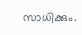സാധിക്കും.